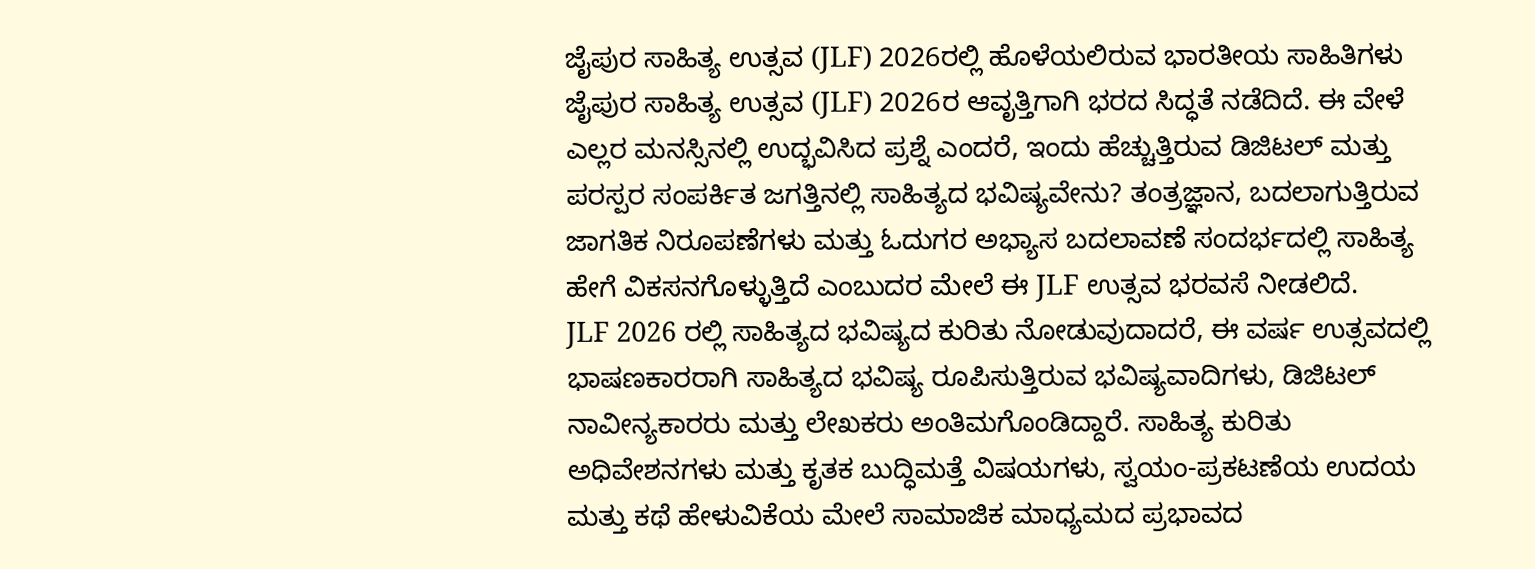ಜೈಪುರ ಸಾಹಿತ್ಯ ಉತ್ಸವ (JLF) 2026ರಲ್ಲಿ ಹೊಳೆಯಲಿರುವ ಭಾರತೀಯ ಸಾಹಿತಿಗಳು
ಜೈಪುರ ಸಾಹಿತ್ಯ ಉತ್ಸವ (JLF) 2026ರ ಆವೃತ್ತಿಗಾಗಿ ಭರದ ಸಿದ್ಧತೆ ನಡೆದಿದೆ. ಈ ವೇಳೆ ಎಲ್ಲರ ಮನಸ್ಸಿನಲ್ಲಿ ಉದ್ಭವಿಸಿದ ಪ್ರಶ್ನೆ ಎಂದರೆ, ಇಂದು ಹೆಚ್ಚುತ್ತಿರುವ ಡಿಜಿಟಲ್ ಮತ್ತು ಪರಸ್ಪರ ಸಂಪರ್ಕಿತ ಜಗತ್ತಿನಲ್ಲಿ ಸಾಹಿತ್ಯದ ಭವಿಷ್ಯವೇನು? ತಂತ್ರಜ್ಞಾನ, ಬದಲಾಗುತ್ತಿರುವ ಜಾಗತಿಕ ನಿರೂಪಣೆಗಳು ಮತ್ತು ಓದುಗರ ಅಭ್ಯಾಸ ಬದಲಾವಣೆ ಸಂದರ್ಭದಲ್ಲಿ ಸಾಹಿತ್ಯ ಹೇಗೆ ವಿಕಸನಗೊಳ್ಳುತ್ತಿದೆ ಎಂಬುದರ ಮೇಲೆ ಈ JLF ಉತ್ಸವ ಭರವಸೆ ನೀಡಲಿದೆ.
JLF 2026 ರಲ್ಲಿ ಸಾಹಿತ್ಯದ ಭವಿಷ್ಯದ ಕುರಿತು ನೋಡುವುದಾದರೆ, ಈ ವರ್ಷ ಉತ್ಸವದಲ್ಲಿ ಭಾಷಣಕಾರರಾಗಿ ಸಾಹಿತ್ಯದ ಭವಿಷ್ಯ ರೂಪಿಸುತ್ತಿರುವ ಭವಿಷ್ಯವಾದಿಗಳು, ಡಿಜಿಟಲ್ ನಾವೀನ್ಯಕಾರರು ಮತ್ತು ಲೇಖಕರು ಅಂತಿಮಗೊಂಡಿದ್ದಾರೆ. ಸಾಹಿತ್ಯ ಕುರಿತು ಅಧಿವೇಶನಗಳು ಮತ್ತು ಕೃತಕ ಬುದ್ಧಿಮತ್ತೆ ವಿಷಯಗಳು, ಸ್ವಯಂ-ಪ್ರಕಟಣೆಯ ಉದಯ ಮತ್ತು ಕಥೆ ಹೇಳುವಿಕೆಯ ಮೇಲೆ ಸಾಮಾಜಿಕ ಮಾಧ್ಯಮದ ಪ್ರಭಾವದ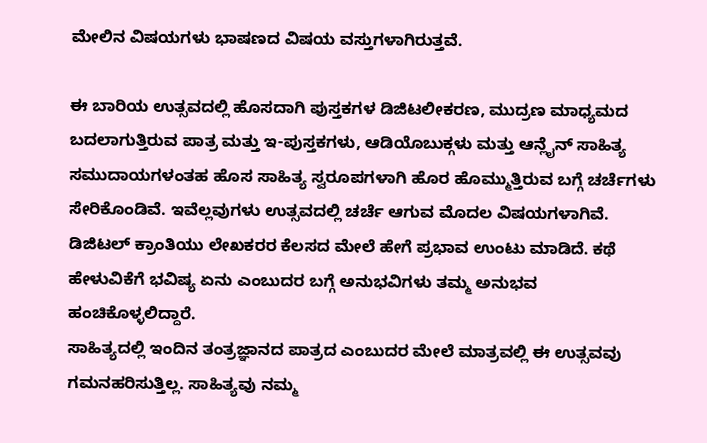ಮೇಲಿನ ವಿಷಯಗಳು ಭಾಷಣದ ವಿಷಯ ವಸ್ತುಗಳಾಗಿರುತ್ತವೆ.

ಈ ಬಾರಿಯ ಉತ್ಸವದಲ್ಲಿ ಹೊಸದಾಗಿ ಪುಸ್ತಕಗಳ ಡಿಜಿಟಲೀಕರಣ, ಮುದ್ರಣ ಮಾಧ್ಯಮದ ಬದಲಾಗುತ್ತಿರುವ ಪಾತ್ರ ಮತ್ತು ಇ-ಪುಸ್ತಕಗಳು, ಆಡಿಯೊಬುಕ್ಗಳು ಮತ್ತು ಆನ್ಲೈನ್ ಸಾಹಿತ್ಯ ಸಮುದಾಯಗಳಂತಹ ಹೊಸ ಸಾಹಿತ್ಯ ಸ್ವರೂಪಗಳಾಗಿ ಹೊರ ಹೊಮ್ಮುತ್ತಿರುವ ಬಗ್ಗೆ ಚರ್ಚೆಗಳು ಸೇರಿಕೊಂಡಿವೆ. ಇವೆಲ್ಲವುಗಳು ಉತ್ಸವದಲ್ಲಿ ಚರ್ಚೆ ಆಗುವ ಮೊದಲ ವಿಷಯಗಳಾಗಿವೆ. ಡಿಜಿಟಲ್ ಕ್ರಾಂತಿಯು ಲೇಖಕರರ ಕೆಲಸದ ಮೇಲೆ ಹೇಗೆ ಪ್ರಭಾವ ಉಂಟು ಮಾಡಿದೆ. ಕಥೆ ಹೇಳುವಿಕೆಗೆ ಭವಿಷ್ಯ ಏನು ಎಂಬುದರ ಬಗ್ಗೆ ಅನುಭವಿಗಳು ತಮ್ಮ ಅನುಭವ ಹಂಚಿಕೊಳ್ಳಲಿದ್ದಾರೆ.
ಸಾಹಿತ್ಯದಲ್ಲಿ ಇಂದಿನ ತಂತ್ರಜ್ಞಾನದ ಪಾತ್ರದ ಎಂಬುದರ ಮೇಲೆ ಮಾತ್ರವಲ್ಲಿ ಈ ಉತ್ಸವವು ಗಮನಹರಿಸುತ್ತಿಲ್ಲ. ಸಾಹಿತ್ಯವು ನಮ್ಮ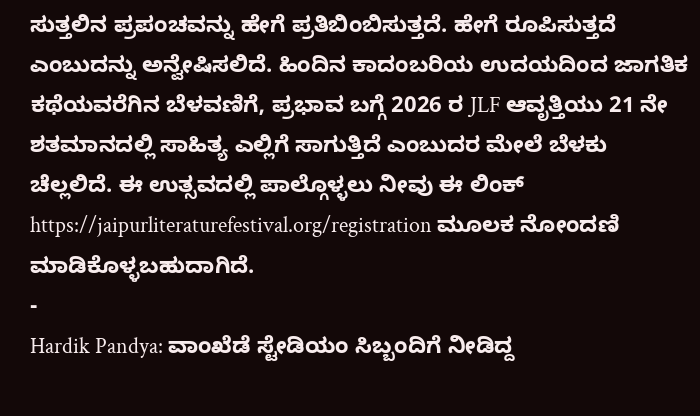ಸುತ್ತಲಿನ ಪ್ರಪಂಚವನ್ನು ಹೇಗೆ ಪ್ರತಿಬಿಂಬಿಸುತ್ತದೆ. ಹೇಗೆ ರೂಪಿಸುತ್ತದೆ ಎಂಬುದನ್ನು ಅನ್ವೇಷಿಸಲಿದೆ. ಹಿಂದಿನ ಕಾದಂಬರಿಯ ಉದಯದಿಂದ ಜಾಗತಿಕ ಕಥೆಯವರೆಗಿನ ಬೆಳವಣಿಗೆ, ಪ್ರಭಾವ ಬಗ್ಗೆ 2026 ರ JLF ಆವೃತ್ತಿಯು 21 ನೇ ಶತಮಾನದಲ್ಲಿ ಸಾಹಿತ್ಯ ಎಲ್ಲಿಗೆ ಸಾಗುತ್ತಿದೆ ಎಂಬುದರ ಮೇಲೆ ಬೆಳಕು ಚೆಲ್ಲಲಿದೆ. ಈ ಉತ್ಸವದಲ್ಲಿ ಪಾಲ್ಗೊಳ್ಳಲು ನೀವು ಈ ಲಿಂಕ್ https://jaipurliteraturefestival.org/registration ಮೂಲಕ ನೋಂದಣಿ ಮಾಡಿಕೊಳ್ಳಬಹುದಾಗಿದೆ.
-
Hardik Pandya: ವಾಂಖೆಡೆ ಸ್ಟೇಡಿಯಂ ಸಿಬ್ಬಂದಿಗೆ ನೀಡಿದ್ದ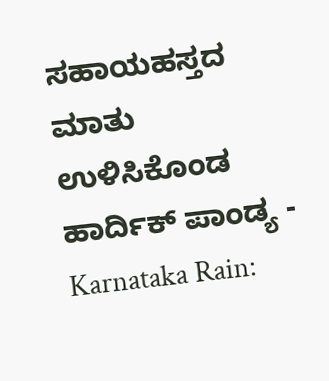ಸಹಾಯಹಸ್ತದ ಮಾತು ಉಳಿಸಿಕೊಂಡ ಹಾರ್ದಿಕ್ ಪಾಂಡ್ಯ -
Karnataka Rain: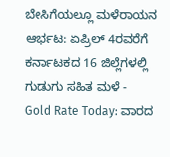ಬೇಸಿಗೆಯಲ್ಲೂ ಮಳೆರಾಯನ ಆರ್ಭಟ: ಏಪ್ರಿಲ್ 4ರವರೆಗೆ ಕರ್ನಾಟಕದ 16 ಜಿಲ್ಲೆಗಳಲ್ಲಿ ಗುಡುಗು ಸಹಿತ ಮಳೆ -
Gold Rate Today: ವಾರದ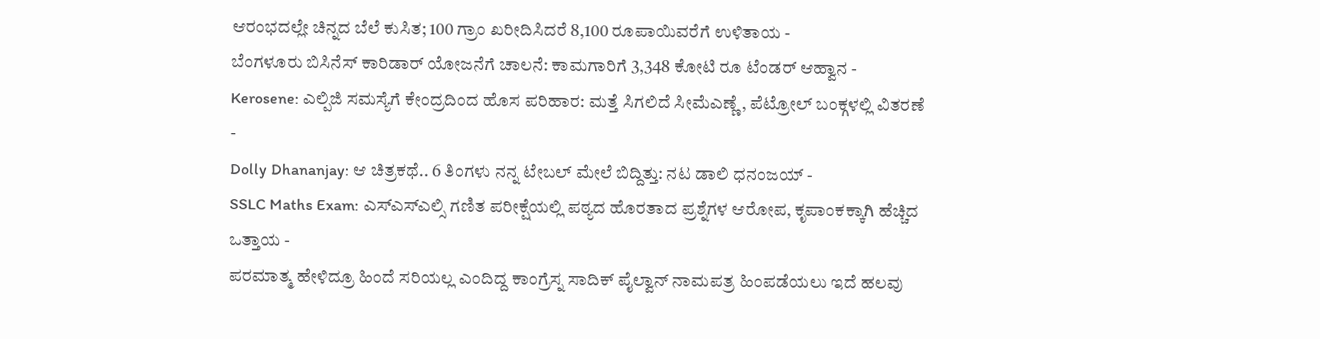ಆರಂಭದಲ್ಲೇ ಚಿನ್ನದ ಬೆಲೆ ಕುಸಿತ; 100 ಗ್ರಾಂ ಖರೀದಿಸಿದರೆ 8,100 ರೂಪಾಯಿವರೆಗೆ ಉಳಿತಾಯ -
ಬೆಂಗಳೂರು ಬಿಸಿನೆಸ್ ಕಾರಿಡಾರ್ ಯೋಜನೆಗೆ ಚಾಲನೆ: ಕಾಮಗಾರಿಗೆ 3,348 ಕೋಟಿ ರೂ ಟೆಂಡರ್ ಆಹ್ವಾನ -
Kerosene: ಎಲ್ಪಿಜಿ ಸಮಸ್ಯೆಗೆ ಕೇಂದ್ರದಿಂದ ಹೊಸ ಪರಿಹಾರ: ಮತ್ತೆ ಸಿಗಲಿದೆ ಸೀಮೆಎಣ್ಣೆ, ಪೆಟ್ರೋಲ್ ಬಂಕ್ಗಳಲ್ಲಿ ವಿತರಣೆ -
Dolly Dhananjay: ಆ ಚಿತ್ರಕಥೆ.. 6 ತಿಂಗಳು ನನ್ನ ಟೇಬಲ್ ಮೇಲೆ ಬಿದ್ದಿತ್ತು: ನಟ ಡಾಲಿ ಧನಂಜಯ್ -
SSLC Maths Exam: ಎಸ್ಎಸ್ಎಲ್ಸಿ ಗಣಿತ ಪರೀಕ್ಷೆಯಲ್ಲಿ ಪಠ್ಯದ ಹೊರತಾದ ಪ್ರಶ್ನೆಗಳ ಆರೋಪ, ಕೃಪಾಂಕಕ್ಕಾಗಿ ಹೆಚ್ಚಿದ ಒತ್ತಾಯ -
ಪರಮಾತ್ಮ ಹೇಳಿದ್ರೂ ಹಿಂದೆ ಸರಿಯಲ್ಲ ಎಂದಿದ್ದ ಕಾಂಗ್ರೆಸ್ನ ಸಾದಿಕ್ ಪೈಲ್ವಾನ್ ನಾಮಪತ್ರ ಹಿಂಪಡೆಯಲು ಇದೆ ಹಲವು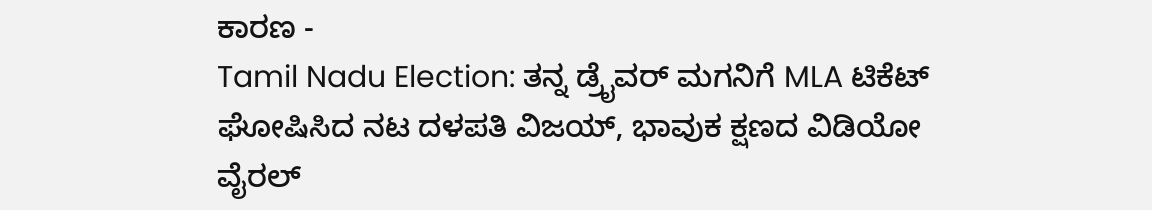ಕಾರಣ -
Tamil Nadu Election: ತನ್ನ ಡ್ರೈವರ್ ಮಗನಿಗೆ MLA ಟಿಕೆಟ್ ಘೋಷಿಸಿದ ನಟ ದಳಪತಿ ವಿಜಯ್, ಭಾವುಕ ಕ್ಷಣದ ವಿಡಿಯೋ ವೈರಲ್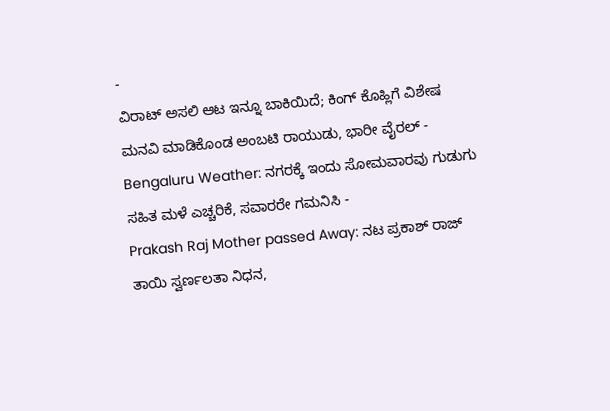-
ವಿರಾಟ್ ಅಸಲಿ ಆಟ ಇನ್ನೂ ಬಾಕಿಯಿದೆ; ಕಿಂಗ್ ಕೊಹ್ಲಿಗೆ ವಿಶೇಷ ಮನವಿ ಮಾಡಿಕೊಂಡ ಅಂಬಟಿ ರಾಯುಡು, ಭಾರೀ ವೈರಲ್ -
Bengaluru Weather: ನಗರಕ್ಕೆ ಇಂದು ಸೋಮವಾರವು ಗುಡುಗು ಸಹಿತ ಮಳೆ ಎಚ್ಚರಿಕೆ, ಸವಾರರೇ ಗಮನಿಸಿ -
Prakash Raj Mother passed Away: ನಟ ಪ್ರಕಾಶ್ ರಾಜ್ ತಾಯಿ ಸ್ವರ್ಣಲತಾ ನಿಧನ,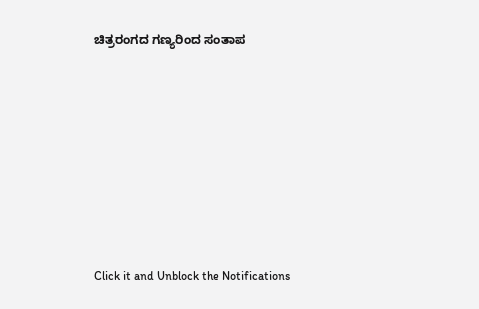ಚಿತ್ರರಂಗದ ಗಣ್ಯರಿಂದ ಸಂತಾಪ












Click it and Unblock the Notifications